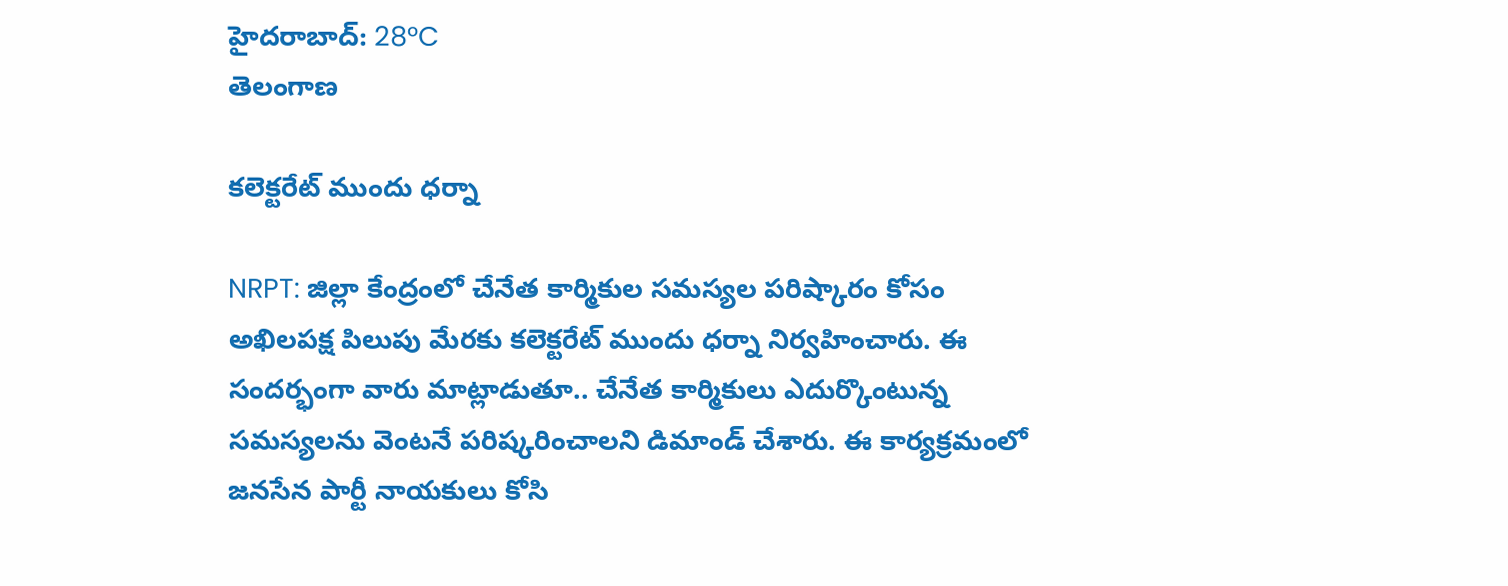హైదరాబాద్: 28°C
తెలంగాణ

కలెక్టరేట్ ముందు ధర్నా

NRPT: జిల్లా కేంద్రంలో చేనేత కార్మికుల సమస్యల పరిష్కారం కోసం అఖిలపక్ష పిలుపు మేరకు కలెక్టరేట్ ముందు ధర్నా నిర్వహించారు. ఈ సందర్భంగా వారు మాట్లాడుతూ.. చేనేత కార్మికులు ఎదుర్కొంటున్న సమస్యలను వెంటనే పరిష్కరించాలని డిమాండ్ చేశారు. ఈ కార్యక్రమంలో జనసేన పార్టీ నాయకులు కోసి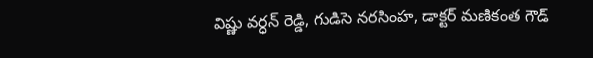విష్ణు వర్ధన్ రెడ్డి, గుడిసె నరసింహ, డాక్టర్ మణికంత గౌడ్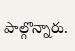పాల్గొన్నారు.